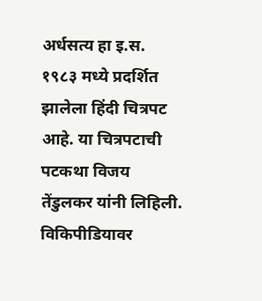अर्धसत्य हा इ.स. १९८३ मध्ये प्रदर्शित झालेला हिंदी चित्रपट आहे. या चित्रपटाची पटकथा विजय तेंडुलकर यांनी लिहिली.
विकिपीडियावर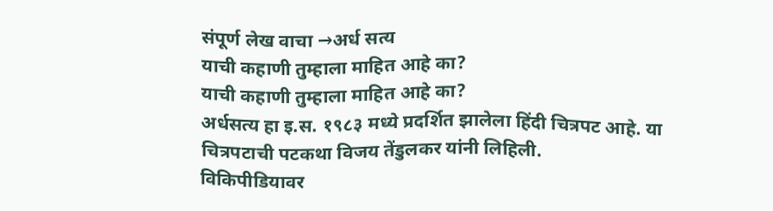संपूर्ण लेख वाचा →अर्ध सत्य
याची कहाणी तुम्हाला माहित आहे का?
याची कहाणी तुम्हाला माहित आहे का?
अर्धसत्य हा इ.स. १९८३ मध्ये प्रदर्शित झालेला हिंदी चित्रपट आहे. या चित्रपटाची पटकथा विजय तेंडुलकर यांनी लिहिली.
विकिपीडियावर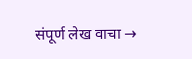संपूर्ण लेख वाचा →